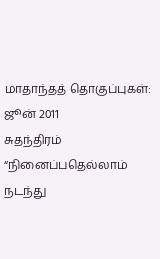மாதாந்தத் தொகுப்புகள்: ஜூன் 2011
சுதந்திரம்
“நினைப்பதெல்லாம் நடந்து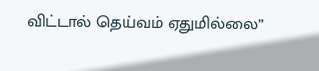விட்டால் தெய்வம் ஏதுமில்லை”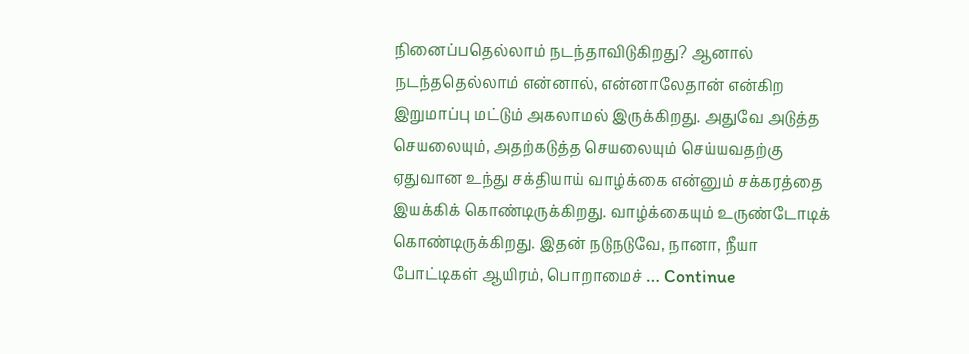நினைப்பதெல்லாம் நடந்தாவிடுகிறது? ஆனால் நடந்ததெல்லாம் என்னால், என்னாலேதான் என்கிற இறுமாப்பு மட்டும் அகலாமல் இருக்கிறது. அதுவே அடுத்த செயலையும், அதற்கடுத்த செயலையும் செய்யவதற்கு ஏதுவான உந்து சக்தியாய் வாழ்க்கை என்னும் சக்கரத்தை இயக்கிக் கொண்டிருக்கிறது. வாழ்க்கையும் உருண்டோடிக் கொண்டிருக்கிறது. இதன் நடுநடுவே, நானா, நீயா போட்டிகள் ஆயிரம், பொறாமைச் … Continue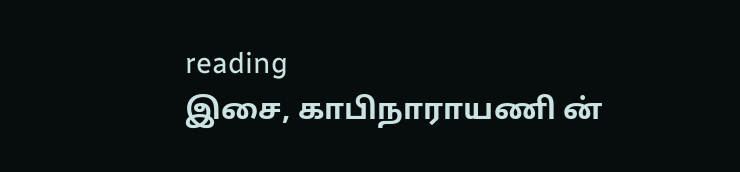reading
இசை, காபிநாராயணி ன்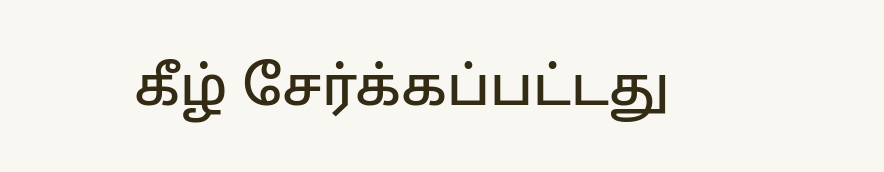கீழ் சேர்க்கப்பட்டது